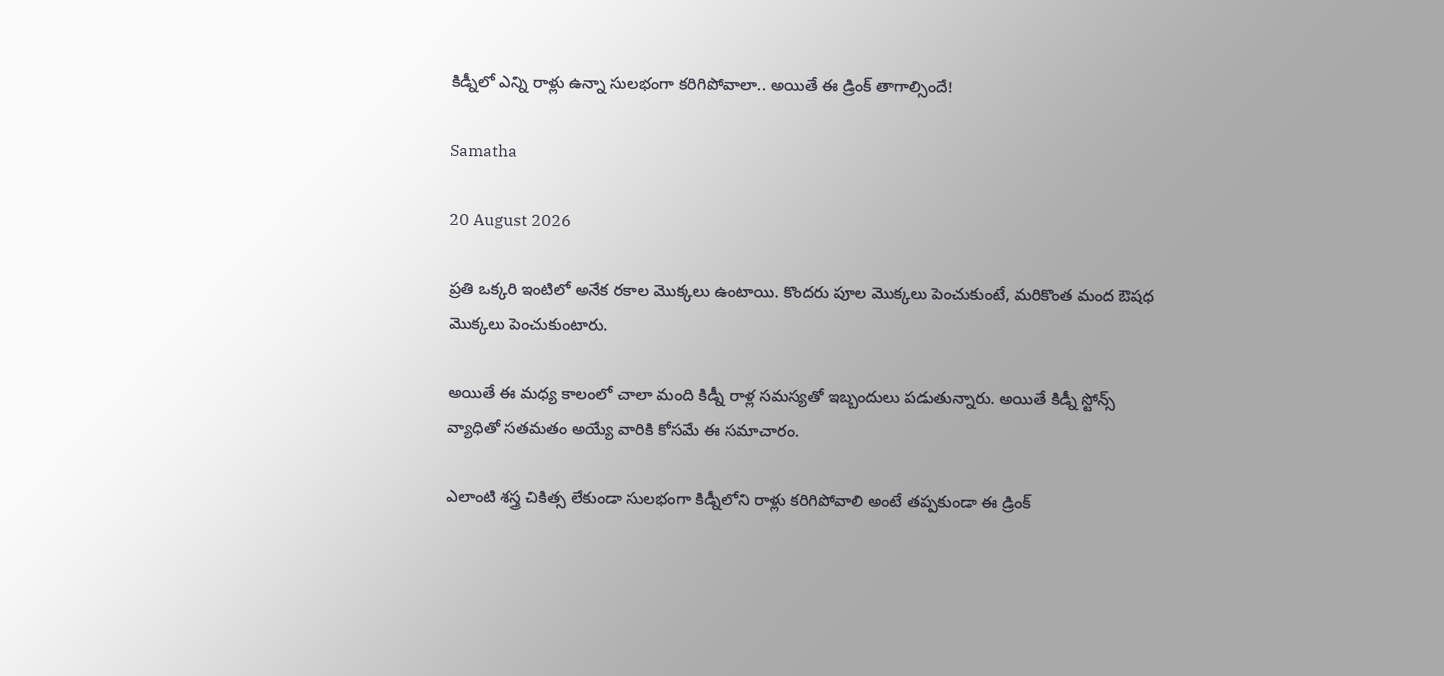కిడ్నీలో ఎన్ని రాళ్లు ఉన్నా సులభంగా కరిగిపోవాలా.. అయితే ఈ డ్రింక్ తాగాల్సిందే!

Samatha

20 August 2026

ప్రతి ఒక్కరి ఇంటిలో అనేక రకాల మొక్కలు ఉంటాయి. కొందరు పూల మొక్కలు పెంచుకుంటే, మరికొంత మంద ఔషధ మొక్కలు పెంచుకుంటారు.

అయితే ఈ మధ్య కాలంలో చాలా మంది కిడ్నీ రాళ్ల సమస్యతో ఇబ్బందులు పడుతున్నారు. అయితే కిడ్నీ స్టోన్స్ వ్యాధితో సతమతం అయ్యే వారికి కోసమే ఈ సమాచారం.

ఎలాంటి శస్త్ర చికిత్స లేకుండా సులభంగా కిడ్నీలోని రాళ్లు కరిగిపోవాలి అంటే తప్పకుండా ఈ డ్రింక్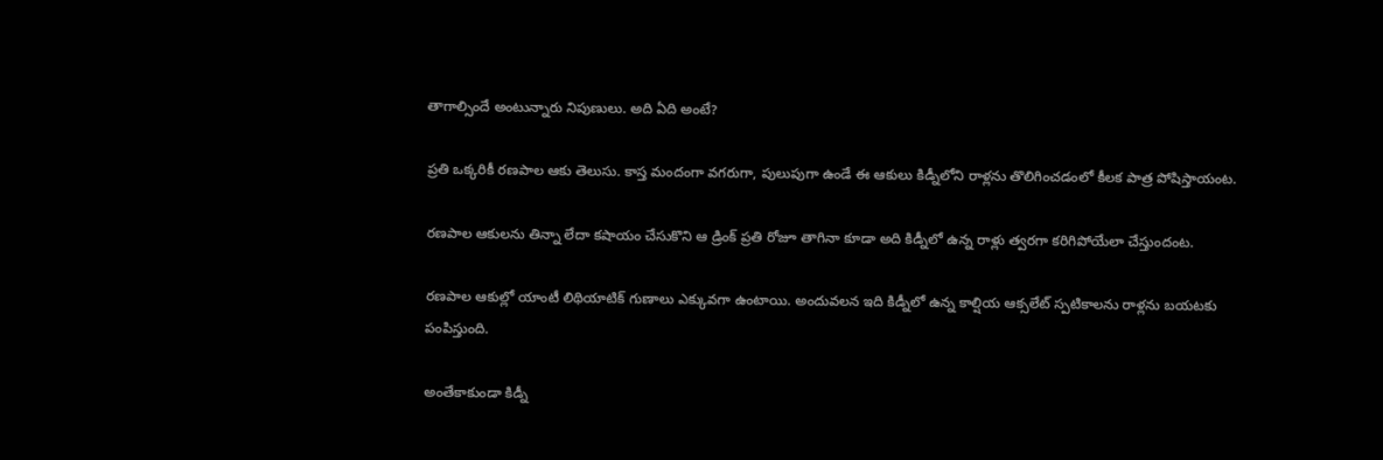తాగాల్సిందే అంటున్నారు నిపుణులు. అది ఏది అంటే?

ప్రతి ఒక్కరికీ రణపాల ఆకు తెలుసు. కాస్త మందంగా వగరుగా, పులుపుగా ఉండే ఈ ఆకులు కిడ్నీలోని రాళ్లను తొలిగించడంలో కీలక పాత్ర పోషిస్తాయంట.

రణపాల ఆకులను తిన్నా లేదా కషాయం చేసుకొని ఆ డ్రింక్ ప్రతి రోజూ తాగినా కూడా అది కిడ్నీలో ఉన్న రాళ్లు త్వరగా కరిగిపోయేలా చేస్తుందంట.

రణపాల ఆకుల్లో యాంటీ లిథియాటిక్ గుణాలు ఎక్కువగా ఉంటాయి. అందువలన ఇది కిడ్నీలో ఉన్న కాల్షియ ఆక్సలేట్ స్పటికాలను రాళ్లను బయటకు పంపిస్తుంది.

అంతేకాకుండా కిడ్నీ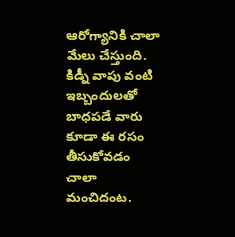ఆరోగ్యానికి చాలా మేలు చేస్తుంది. కిడ్నీ వాపు వంటి ఇబ్బందులతో బాధపడే వారు కూడా ఈ రసం తీసుకోవడం చాలా మంచిదంట.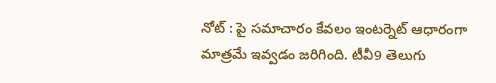నోట్ : పై సమాచారం కేవలం ఇంటర్నెట్ ఆధారంగా మాత్రమే ఇవ్వడం జరిగింది. టీవీ9 తెలుగు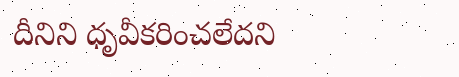దీనిని ధృవీకరించలేదని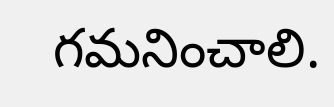గమనించాలి.